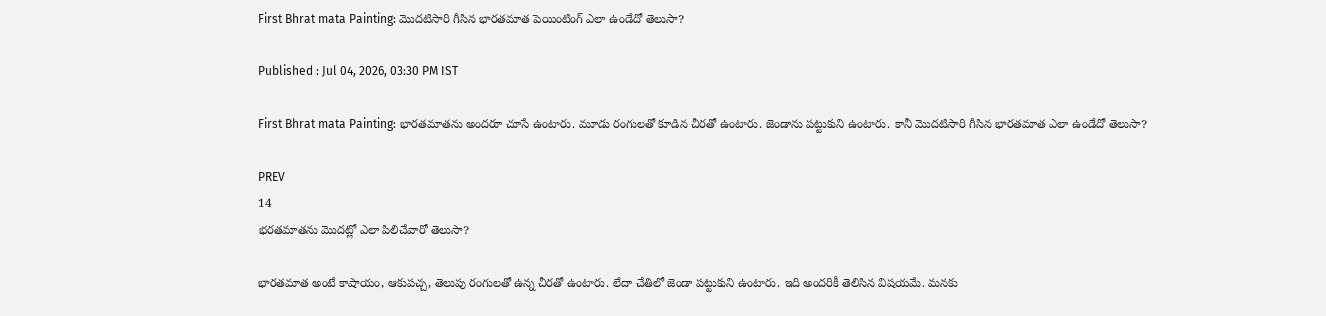First Bhrat mata Painting: మొదటిసారి గీసిన భారతమాత పెయింటింగ్ ఎలా ఉండేదో తెలుసా?

Published : Jul 04, 2026, 03:30 PM IST

First Bhrat mata Painting: భారతమాతను అందరూ చూసే ఉంటారు. మూడు రంగులతో కూడిన చీరతో ఉంటారు. జెండాను పట్టుకుని ఉంటారు. కానీ మొదటిసారి గీసిన భారతమాత ఎలా ఉండేదో తెలుసా?

PREV
14
భరతమాతను మొదట్లో ఎలా పిలిచేవారో తెలుసా?

భారతమాత అంటే కాషాయం, ఆకుపచ్చ, తెలుపు రంగులతో ఉన్న చీరతో ఉంటారు. లేదా చేతిలో జెండా పట్టుకుని ఉంటారు. ఇది అందరికీ తెలిసిన విషయమే. మనకు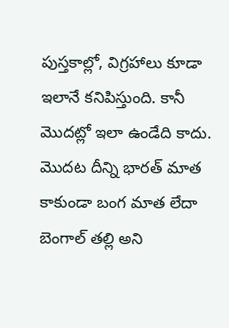పుస్తకాల్లో, విగ్రహాలు కూడా ఇలానే కనిపిస్తుంది. కానీ మొదట్లో ఇలా ఉండేది కాదు. మొదట దీన్ని భారత్ మాత కాకుండా బంగ మాత లేదా బెంగాల్ తల్లి అని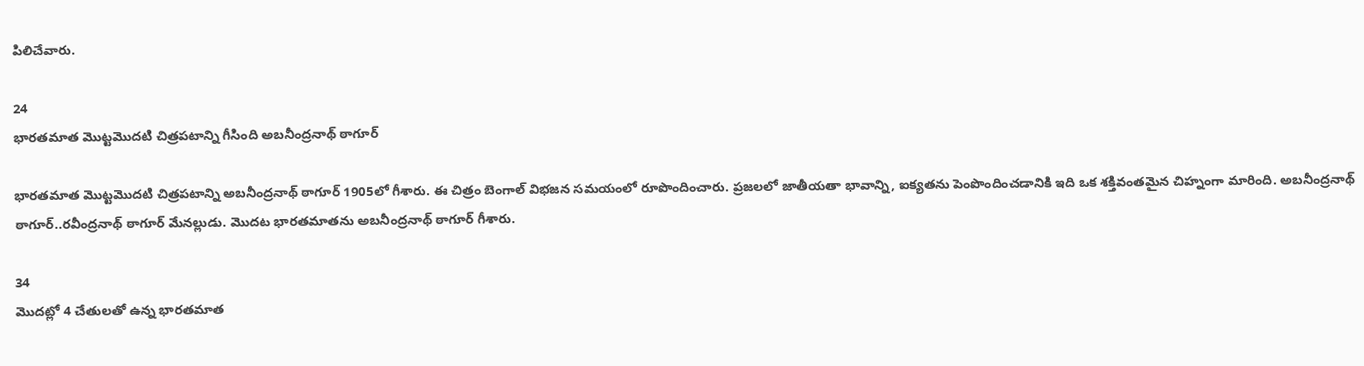పిలిచేవారు.

24
భారతమాత మొట్టమొదటి చిత్రపటాన్ని గీసింది అబనీంద్రనాథ్ ఠాగూర్

భారతమాత మొట్టమొదటి చిత్రపటాన్ని అబనీంద్రనాథ్ ఠాగూర్ 1905లో గీశారు. ఈ చిత్రం బెంగాల్ విభజన సమయంలో రూపొందించారు. ప్రజలలో జాతీయతా భావాన్ని, ఐక్యతను పెంపొందించడానికి ఇది ఒక శక్తివంతమైన చిహ్నంగా మారింది. అబనీంద్రనాథ్ ఠాగూర్..రవీంద్రనాథ్ ఠాగూర్ మేనల్లుడు. మొదట భారతమాతను అబనీంద్రనాథ్ ఠాగూర్ గీశారు.

34
మొదట్లో 4 చేతులతో ఉన్న భారతమాత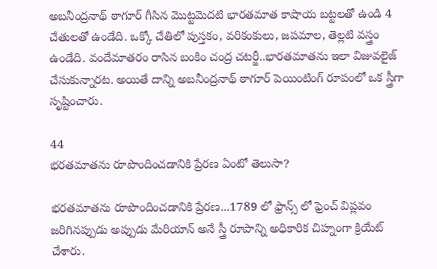అబనీంద్రనాథ్ ఠాగూర్ గీసిన మొట్టమెదటి భారతమాత కాషాయ బట్టలతో ఉండి 4 చేతులతో ఉండేది. ఒక్కో చేతిలో పుస్తకం, వరికంకులు, జపమాల, తెల్లటి వస్త్రం ఉండేది. వందేమాతరం రాసిన బంకిం చంద్ర చటర్జీ..భారతమాతను ఇలా విజువలైజ్ చేసుకున్నారట. అయితే దాన్ని అబనీంద్రనాథ్ ఠాగూర్ పెయింటింగ్ రూపంలో ఒక స్త్రీగా సృష్టించారు.

44
భరతమాతను రూపొందించడానికి ప్రేరణ ఏంటో తెలుసా?

భరతమాతను రూపొందించడానికి ప్రేరణ...1789 లో ఫ్రాన్స్ లో ఫ్రెంచ్ విప్లవం జరిగినప్పుడు అప్పుడు మేరియాన్ అనే స్త్రీ రూపాన్ని అధికారిక చిహ్నంగా క్రియేట్ చేశారు.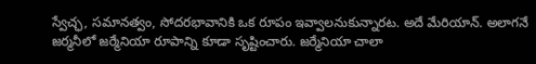స్వేచ్ఛ, సమానత్వం, సోదరభావానికి ఒక రూపం ఇవ్వాలనుకున్నారట. అదే మేరియాన్. అలాగనే జర్మనీలో జర్మేనియా రూపాన్ని కూడా సృష్టించారు. జర్మేనియా చాలా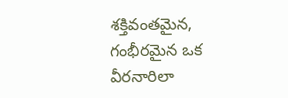శక్తివంతమైన, గంభీరమైన ఒక వీరనారిలా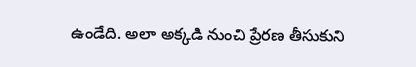ఉండేది. అలా అక్కడి నుంచి ప్రేరణ తీసుకుని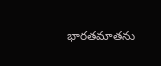భారతమాతను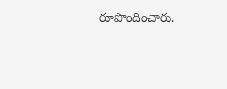రూపొందించారు.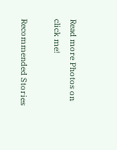Read more Photos on
click me!

Recommended Stories